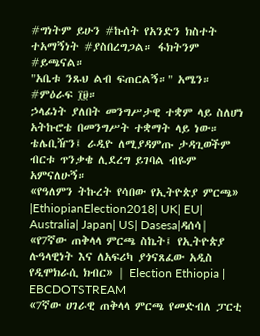#ግነትም ይሁን #ኩሰት የአንድን ክስተት ተአማኝነት #ያስበረግጋል። ፋክትንም #ይጫናል።
"አቤቱ ንጹህ ልብ ፍጠርልኝ።" አሜን።
#ምዕራፍ ፲፱።
ኃላፊነት ያለበት መንግሥታዊ ተቋም ላይ ስለሆነ አትኩሮቴ በመንግሥት ተቋማት ላይ ነው። ቴሌቢዥን፤ ራዲዮ ለሚያዳምጡ ታዳጊወችም ብርቱ ጥንቃቄ ሊደረግ ይገባል ብዬም አምናለሁኝ።
«የዓለምን ትኩረት የሳበው የኢትዮጵያ ምርጫ» |EthiopianElection2018| UK| EU| Australia| Japan| US| Dasesa|ዳሰሳ|
«የ7ኛው ጠቅላላ ምርጫ ስኬት፤ የኢትዮጵያ ሉዓላዊነት እና ለአፍሪካ ያጎናጸፈው አዲስ የዲሞክራሲ ክብር» | Election Ethiopia | EBCDOTSTREAM
«7ኛው ሀገራዊ ጠቅላላ ምርጫ የመድብለ ፓርቲ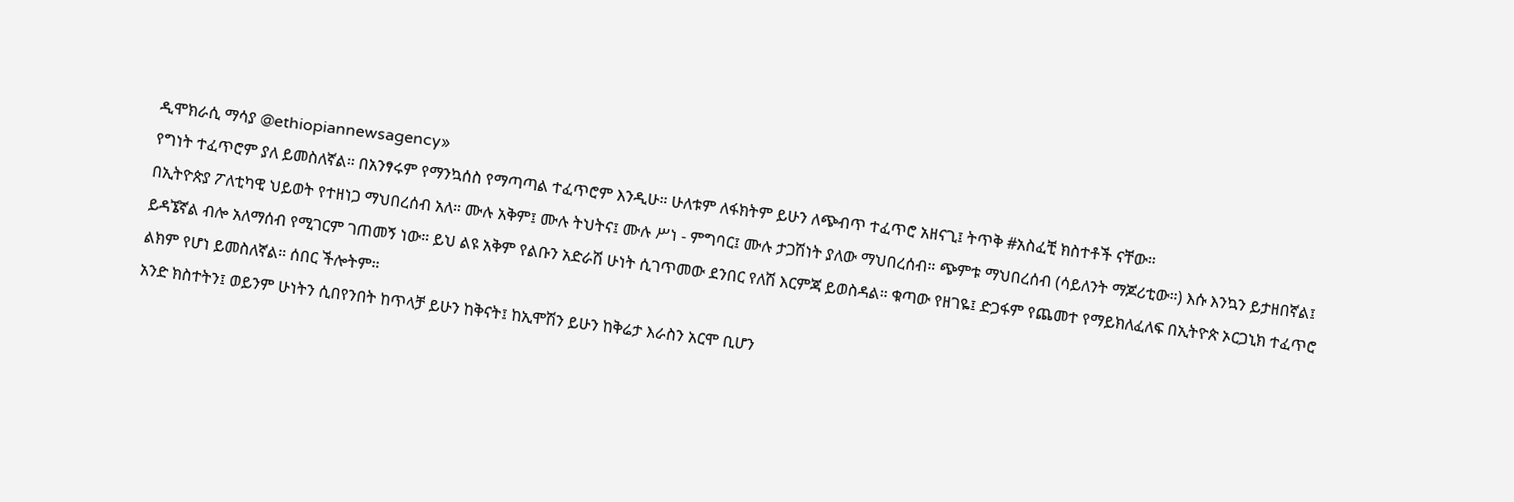ዲሞክራሲ ማሳያ @ethiopiannewsagency»
የግነት ተፈጥሮም ያለ ይመስለኛል። በአንፃሩም የማንኳሰስ የማጣጣል ተፈጥሮም እንዲሁ። ሁለቱም ለፋክትም ይሁን ለጭብጥ ተፈጥሮ አዘናጊ፤ ትጥቅ #አስፈቺ ክስተቶች ናቸው።
በኢትዮጵያ ፖለቲካዊ ህይወት የተዘነጋ ማህበረሰብ አለ። ሙሉ አቅም፤ ሙሉ ትህትና፤ ሙሉ ሥነ - ምግባር፤ ሙሉ ታጋሽነት ያለው ማህበረሰብ። ጭምቱ ማህበረሰብ (ሳይለንት ማጆሪቲው።) እሱ እንኳን ይታዘበኛል፤ ይዳኜኛል ብሎ አለማሰብ የሚገርም ገጠመኝ ነው። ይህ ልዩ አቅም የልቡን አድራሽ ሁነት ሲገጥመው ደንበር የለሽ እርምጃ ይወስዳል። ቁጣው የዘገዬ፤ ድጋፋም የጨመተ የማይክለፈለፍ በኢትዮጵ ኦርጋኒክ ተፈጥሮ ልክም የሆነ ይመስለኛል። ሰበር ችሎትም።
አንድ ክስተትን፤ ወይንም ሁነትን ሲበየንበት ከጥላቻ ይሁን ከቅናት፤ ከኢሞሽን ይሁን ከቅሬታ እራስን አርሞ ቢሆን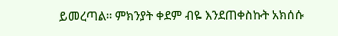ይመረጣል። ምክንያት ቀደም ብዬ እንደጠቀስኩት አክሰሱ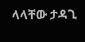ላላቸው ታዳጊ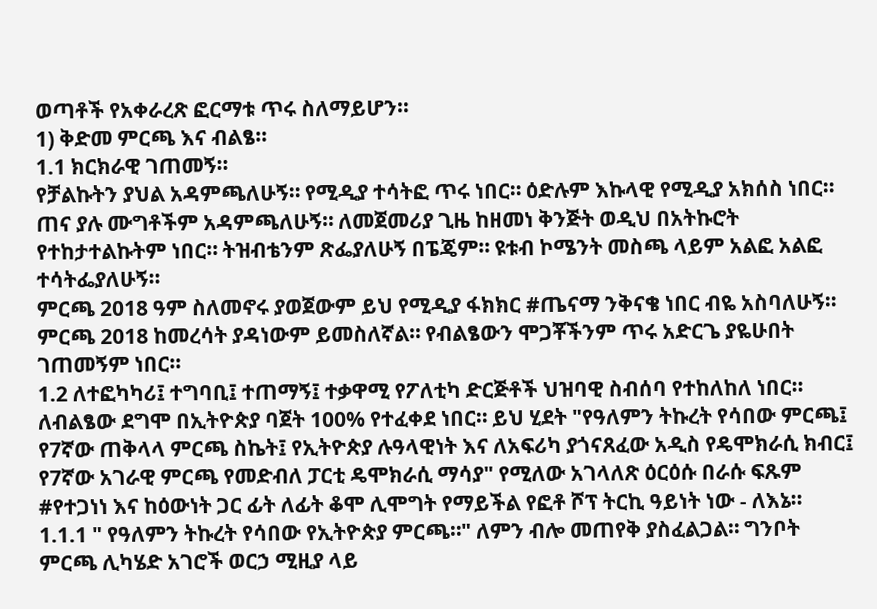ወጣቶች የአቀራረጽ ፎርማቱ ጥሩ ስለማይሆን።
1) ቅድመ ምርጫ እና ብልፄ።
1.1 ክርክራዊ ገጠመኝ።
የቻልኩትን ያህል አዳምጫለሁኝ። የሚዲያ ተሳትፎ ጥሩ ነበር። ዕድሉም እኩላዊ የሚዲያ አክሰስ ነበር። ጠና ያሉ ሙግቶችም አዳምጫለሁኝ። ለመጀመሪያ ጊዜ ከዘመነ ቅንጅት ወዲህ በአትኩሮት የተከታተልኩትም ነበር። ትዝብቴንም ጽፌያለሁኝ በፔጄም። ዩቱብ ኮሜንት መስጫ ላይም አልፎ አልፎ ተሳትፌያለሁኝ።
ምርጫ 2018 ዓም ስለመኖሩ ያወጀውም ይህ የሚዲያ ፋክክር #ጤናማ ንቅናቄ ነበር ብዬ አስባለሁኝ። ምርጫ 2018 ከመረሳት ያዳነውም ይመስለኛል። የብልፄውን ሞጋቾችንም ጥሩ አድርጌ ያዬሁበት ገጠመኝም ነበር።
1.2 ለተፎካካሪ፤ ተግባቢ፤ ተጠማኝ፤ ተቃዋሚ የፖለቲካ ድርጅቶች ህዝባዊ ስብሰባ የተከለከለ ነበር። ለብልፄው ደግሞ በኢትዮጵያ ባጀት 100% የተፈቀደ ነበር። ይህ ሂደት "የዓለምን ትኩረት የሳበው ምርጫ፤ የ7ኛው ጠቅላላ ምርጫ ስኬት፤ የኢትዮጵያ ሉዓላዊነት እና ለአፍሪካ ያጎናጸፈው አዲስ የዴሞክራሲ ክብር፤ የ7ኛው አገራዊ ምርጫ የመድብለ ፓርቲ ዴሞክራሲ ማሳያ" የሚለው አገላለጽ ዕርዕሱ በራሱ ፍጹም #የተጋነነ እና ከዕውነት ጋር ፊት ለፊት ቆሞ ሊሞግት የማይችል የፎቶ ሾፕ ትርኪ ዓይነት ነው - ለእኔ።
1.1.1 " የዓለምን ትኩረት የሳበው የኢትዮጵያ ምርጫ።" ለምን ብሎ መጠየቅ ያስፈልጋል። ግንቦት ምርጫ ሊካሄድ አገሮች ወርኃ ሚዚያ ላይ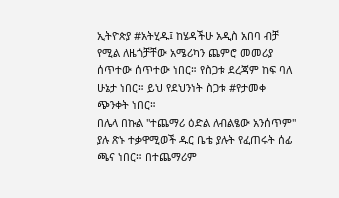ኢትዮጵያ #አትሂዱ፤ ከሄዳችሁ አዲስ አበባ ብቻ የሚል ለዜጎቻቸው አሜሪካን ጨምሮ መመሪያ ሰጥተው ሰጥተው ነበር። የስጋቱ ደረጃም ከፍ ባለ ሁኔታ ነበር። ይህ የደህንነት ስጋቱ #የታመቀ ጭንቀት ነበር።
በሌላ በኩል "ተጨማሪ ዕድል ለብልፄው አንሰጥም" ያሉ ጽኑ ተቃዋሚወች ዱር ቤቴ ያሉት የፈጠሩት ሰፊ ጫና ነበር። በተጨማሪም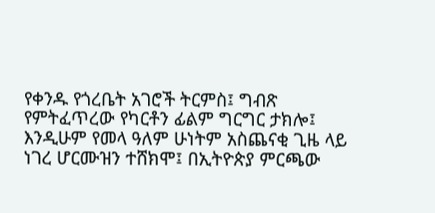የቀንዱ የጎረቤት አገሮች ትርምስ፤ ግብጽ የምትፈጥረው የካርቶን ፊልም ግርግር ታክሎ፤ እንዲሁም የመላ ዓለም ሁነትም አስጨናቂ ጊዜ ላይ ነገረ ሆርሙዝን ተሸክሞ፤ በኢትዮጵያ ምርጫው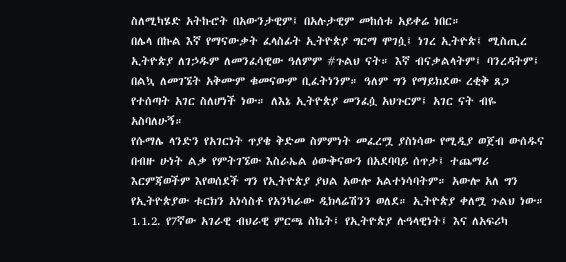ስለሚካሄድ አትኩሮት በአውንታዊም፤ በአሉታዊም መከሰቱ አይቀሬ ነበር።
በሌላ በኩል እኛ የማናውቃት ፈላስፊት ኢትዮጵያ ግርማ ሞገሷ፤ ነገረ ኢትዮጵ፤ ሚስጢረ ኢትዮጵያ ለገኃዱም ለመንፈሳዊው ዓለምም #ጉልህ ናት። እኛ ብናቃልላትም፤ ባንረዳትም፤ በልኳ ለመገኜት አቅሙም ቁመናውም ቢፈትነንም። ዓለም ግን የማይክደው ረቂቅ ጸጋ የተሰጣት አገር ስለሆነች ነው። ለእኔ ኢትዮጵያ መንፈሷ አህጉርም፤ አገር ናት ብዬ አስባለሁኝ።
የሱማሌ ላንድን የአገርነት ጥያቄ ቅድመ ስምምነት መፈረሟ ያስነሳው የሚዲያ ወጀብ ውሰዱና በብዙ ሁነት ልቃ የምትገኜው እስራኤል ዕውቅናውን በአደባባይ ሰጥታ፤ ተጨማሪ እርምጃወችም እየወሰደች ግን የኢትዮጵያ ያህል አውሎ አልተነሳባትም። አውሎ አለ ግን የኢትዮጵያው ቱርክን አነሳስቶ የአንካራው ዲክላሬሽንን ወለደ። ኢትዮጵያ ቀለሟ ጉልህ ነው።
1.1.2. የ7ኛው አገራዊ ብህራዊ ምርጫ ስኬት፤ የኢትዮጵያ ሉዓላዊነት፤ እና ለአፍሪካ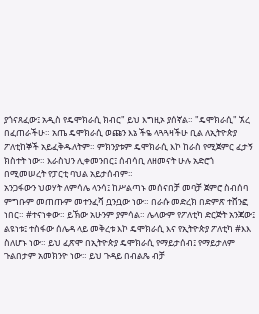ያጎናጸፈው፤ አዲስ የዴሞክራሲ ክብር" ይህ እግዚኦ ያሰኛል። "ዴሞክራሲ" ኧረ በፈጠራችሁ። አጤ ዴሞክራሲ ወጩን እኔ ችዬ ላጓጓዛችሁ ቢል ለኢትዮጵያ ፖለቲከኞች አይፈቅዱለትም። ምክንያቱም ዴሞክራሲ እኮ ከራስ የሚጀምር ፈታኝ ክስተት ነው። እራስህን ሊቀመንበር፤ ሰብሳቢ ለዘመናት ሁሉ አድሮጎ በሚመሠረት የፓርቲ ባህል አይታሰብም።
አንጋፋውን ህወሃት ለምሳሌ ላንሳ፤ ከሥልጣኑ መሰናበቻ መባቻ ጀምሮ ስብሰባ ምግቡም መጠጡም መተንፈሻ ቧንቧው ነው። በራሱ መድረክ በድምጽ ተሸንፎ ነበር። #ተናነቀው። ይኽው አሁንም ያምሳል። ሌላውም የፖለቲካ ድርጅት አንጃው፤ ልዩነቱ፤ ተስፋው ሰሌዳ ላይ መቅረቱ እኮ ዴሞክራሲ እና የኢትዮጵያ ፖለቲካ #እእ ስለሆኑ ነው። ይህ ፈጽሞ በኢትዮጵያ ዴሞክራሲ የማይታሰብ፤ የማይታለም ጉልበታም አመክንዮ ነው። ይህ ጉዳይ በብልጼ ብቻ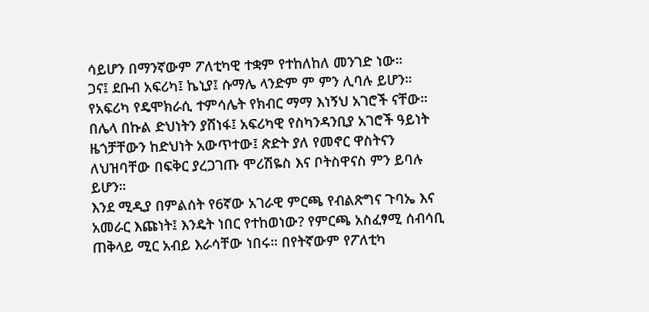ሳይሆን በማንኛውም ፖለቲካዊ ተቋም የተከለከለ መንገድ ነው።
ጋና፤ ደቡብ አፍሪካ፤ ኬኒያ፤ ሱማሌ ላንድም ም ምን ሊባሉ ይሆን። የአፍሪካ የዴሞክራሲ ተምሳሌት የክብር ማማ እነኝህ አገሮች ናቸው። በሌላ በኩል ድህነትን ያሸነፋ፤ አፍሪካዊ የስካንዳንቢያ አገሮች ዓይነት ዜጎቻቸውን ከድህነት አውጥተው፤ ጽድት ያለ የመኖር ዋስትናን ለህዝባቸው በፍቅር ያረጋገጡ ሞሪሽዬስ እና ቦትስዋናስ ምን ይባሉ ይሆን።
እንደ ሚዲያ በምልሰት የ6ኛው አገራዊ ምርጫ የብልጽግና ጉባኤ እና አመራር እጩነት፤ እንዴት ነበር የተከወነው? የምርጫ አስፈፃሚ ሰብሳቢ ጠቅላይ ሚር አብይ እራሳቸው ነበሩ። በየትኛውም የፖለቲካ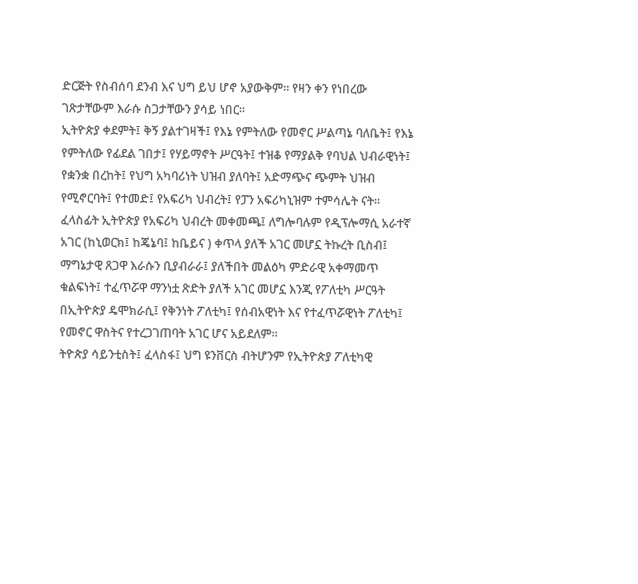ድርጅት የስብሰባ ደንብ እና ህግ ይህ ሆኖ አያውቅም። የዛን ቀን የነበረው ገጽታቸውም እራሱ ስጋታቸውን ያሳይ ነበር።
ኢትዮጵያ ቀደምት፤ ቅኝ ያልተገዛች፤ የእኔ የምትለው የመኖር ሥልጣኔ ባለቤት፤ የእኔ የምትለው የፊደል ገበታ፤ የሃይማኖት ሥርዓት፤ ተዝቆ የማያልቅ የባህል ህብራዊነት፤ የቋንቋ በረከት፤ የህግ አካባሪነት ህዝብ ያለባት፤ አድማጭና ጭምት ህዝብ የሚኖርባት፤ የተመድ፤ የአፍሪካ ህብረት፤ የፓን አፍሪካኒዝም ተምሳሌት ናት።
ፈላስፊት ኢትዮጵያ የአፍሪካ ህብረት መቀመጫ፤ ለግሎባሉም የዲፕሎማሲ አራተኛ አገር (ከኒወርክ፤ ከጄኔባ፤ ከቤይና ) ቀጥላ ያለች አገር መሆኗ ትኩረት ቢስብ፤ ማግኔታዊ ጸጋዋ እራሱን ቢያብራራ፤ ያለችበት መልዕካ ምድራዊ አቀማመጥ ቁልፍነት፤ ተፈጥሯዋ ማንነቷ ጽድት ያለች አገር መሆኗ እንጂ የፖለቲካ ሥርዓት በኢትዮጵያ ዴሞክራሲ፤ የቅንነት ፖለቲካ፤ የሰብአዊነት እና የተፈጥሯዊነት ፖለቲካ፤ የመኖር ዋስትና የተረጋገጠባት አገር ሆና አይደለም።
ትዮጵያ ሳይንቲስት፤ ፈላስፋ፤ ህግ ዩንቨርስ ብትሆንም የኢትዮጵያ ፖለቲካዊ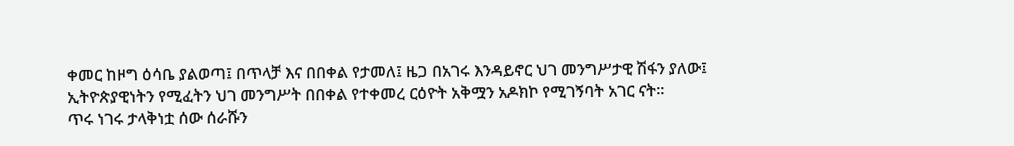ቀመር ከዞግ ዕሳቤ ያልወጣ፤ በጥላቻ እና በበቀል የታመለ፤ ዜጋ በአገሩ እንዳይኖር ህገ መንግሥታዊ ሽፋን ያለው፤ ኢትዮጵያዊነትን የሚፈትን ህገ መንግሥት በበቀል የተቀመረ ርዕዮት አቅሟን አዶክኮ የሚገኝባት አገር ናት።
ጥሩ ነገሩ ታላቅነቷ ሰው ሰራሹን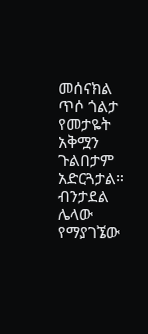መሰናክል ጥሶ ጎልታ የመታዬት አቅሟን ጉልበታም አድርጓታል። ብንታደል ሌላው የማያገኜው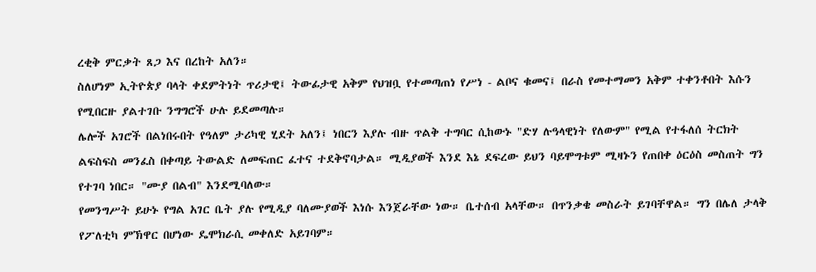ረቂቅ ምርቃት ጸጋ እና በረከት አለን።
ስለሆነም ኢትዮጵያ ባላት ቀደምትነት ጥሪታዊ፤ ትውፊታዊ አቅም የህዝቧ የተመጣጠነ የሥነ - ልቦና ቁመና፤ በራስ የመተማመን አቅም ተቀንቶበት እሱን የሚበርዙ ያልተገቡ ንግግሮች ሁሉ ይደመጣሉ።
ሌሎች አገሮች በልነበሩበት የዓለም ታሪካዊ ሂደት አለን፤ ነበርን እያሉ ብዙ ጥልቅ ተግባር ሲከውኑ "ድሃ ሉዓላዊነት የለውም" የሚል የተፋለሰ ትርክት ልፍስፍስ መንፈስ በቀጣይ ትውልድ ለመፍጠር ፈተና ተደቅኖባታል። ሚዲያወች እንደ እኔ ደፍረው ይህን ባይሞግቱም ሚዛኑን የጠበቀ ዕርዕስ መስጠት ግን የተገባ ነበር። "ሙያ በልብ" እንደሚባለው።
የመንግሥት ይሁኑ የግል አገር ቤት ያሉ የሚዲያ ባለሙያወች እነሱ እንጀራቸው ነው። ቤተሰብ አላቸው። በጥንቃቄ መስራት ይገባቸዋል። ግን በሌለ ታላቅ የፖለቲካ ምኽዋር በሆነው ዴሞክራሲ መቀለድ አይገባም።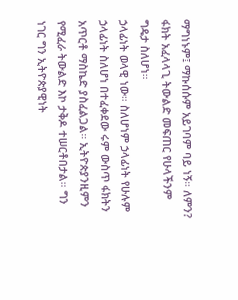ማግነኑም፤ ማኩሰሱም አይገባም ባይ ነኝ። ለምን? ፋክት አፈላላጊ ትውልድ መፍጠር የሁላችንም ግዴታ ስለሆነ።
ኃላፊነት ወላዊ ነው። ስለሆነም ኃላፊነት የሁሉም ኃላፊነት ስለሆነ በተፈቀደው ሩም ውስጥ ፋክትን አጥርቶ ማስኬድ ያስፈልጋል። ኢትዮጵያንዚምን የሚፈራ ትውልድ እኮ ታቅዶ ተሠርቶበታል። ግን ነገር ግን ኢትዮጵያዊነት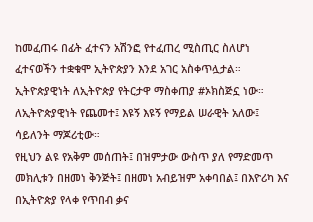ከመፈጠሩ በፊት ፈተናን አሽንፎ የተፈጠረ ሚስጢር ስለሆነ ፈተናወችን ተቋቁሞ ኢትዮጵያን እንደ አገር አስቀጥሏታል። ኢትዮጵያዊነት ለኢትዮጵያ የትርታዋ ማስቀጠያ #ኦክስጅኗ ነው። ለኢትዮጵያዊነት የጨመተ፤ እዩኝ እዩኝ የማይል ሠራዊት አለው፤ ሳይለንት ማጆሪቲው።
የዚህን ልዩ የአቅም መሰጠት፤ በዝምታው ውስጥ ያለ የማድመጥ መክሊቱን በዘመነ ቅንጅት፤ በዘመነ አብይዝም አቀባበል፤ በእዮሪካ እና በኢትዮጵያ የላቀ የጥበብ ቃና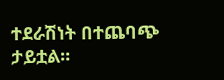ተደራሽነት በተጨባጭ ታይቷል።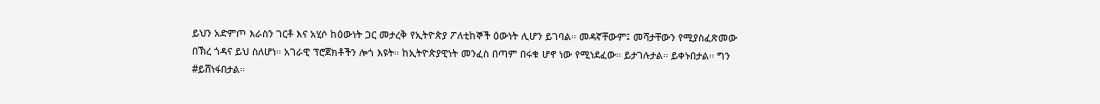ይህን አድምጦ እራስን ገርቶ እና አሂሶ ከዕውነት ጋር መታረቅ የኢትዮጵያ ፖለቲከኞች ዕውነት ሊሆን ይገባል። መዳኛቸውም፤ መሻታቸውን የሚያስፈጽመው በኽረ ጎዳና ይህ ስለሆነ። አገራዊ ፕሮጀክቶችን ሎጎ እዩት። ከኢትዮጵያዊነት መንፈስ በጣም በሩቁ ሆኖ ነው የሚነደፈው። ይታገሉታል። ይቀኑበታል። ግን #ይሸነፋበታል።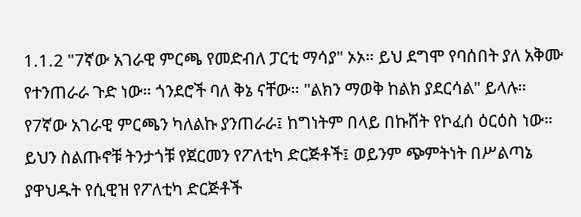1.1.2 "7ኛው አገራዊ ምርጫ የመድብለ ፓርቲ ማሳያ" ኦኦ። ይህ ደግሞ የባሰበት ያለ አቅሙ የተንጠራራ ጉድ ነው። ጎንደሮች ባለ ቅኔ ናቸው። "ልክን ማወቅ ከልክ ያደርሳል" ይላሉ። የ7ኛው አገራዊ ምርጫን ካለልኩ ያንጠራራ፤ ከግነትም በላይ በኩሸት የኮፈሰ ዕርዕስ ነው። ይህን ስልጡኖቹ ትንታጎቹ የጀርመን የፖለቲካ ድርጅቶች፤ ወይንም ጭምትነት በሥልጣኔ ያዋህዱት የሲዊዝ የፖለቲካ ድርጅቶች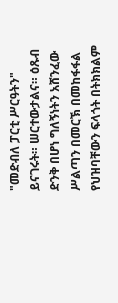"መድብለ ፓርቲ ሥርዓትን" ይናገሩት። ሠርተውታልና። ዕጹብ ድንቅ በሆነ ግለኝነትን አሸንፈው ሥልጣን በመርኽ በመከፋፋል የህዝባቸውን ፍላጎት በትክክልም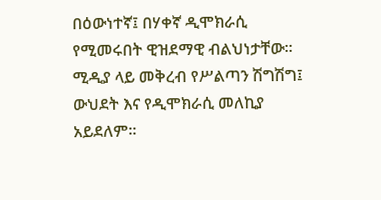በዕውነተኛ፤ በሃቀኛ ዲሞክራሲ የሚመሩበት ዊዝደማዊ ብልህነታቸው።
ሚዲያ ላይ መቅረብ የሥልጣን ሽግሽግ፤ ውህደት እና የዲሞክራሲ መለኪያ አይደለም።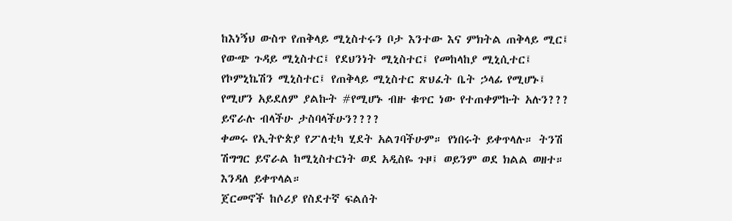ከእነኝህ ውስጥ የጠቅላይ ሚኒስተሩን ቦታ እንተው እና ምክትል ጠቅላይ ሚር፤ የውጭ ጉዳይ ሚኒስተር፤ የደህንነት ሚኒስተር፤ የመከላከያ ሚኒሲተር፤ የኮምኒኬሽን ሚኒስተር፤ የጠቅላይ ሚኒስተር ጽህፈት ቤት ኃላፊ የሚሆኑ፤ የሚሆን አይደለም ያልኩት #የሚሆኑ ብዙ ቁጥር ነው የተጠቀምኩት አሉን??? ይኖራሉ ብላችሁ ታስባላችሁን????
ቀመሩ የኢትዮጵያ የፖለቲካ ሂደት አልገባችሁም። የነበሩት ይቀጥላሉ። ትንሽ ሽግግር ይኖራል ከሚኒስተርነት ወደ አዲስዬ ጉዞ፤ ወይንም ወደ ክልል ወዘተ። እንዳለ ይቀጥላል።
ጀርመኖች ከሶሪያ የስደተኛ ፍልሰት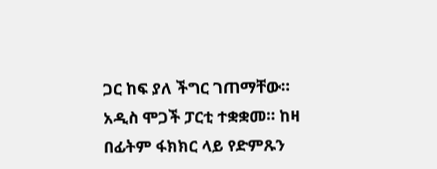ጋር ከፍ ያለ ችግር ገጠማቸው። አዲስ ሞጋች ፓርቲ ተቋቋመ። ከዛ በፊትም ፋክክር ላይ የድምጹን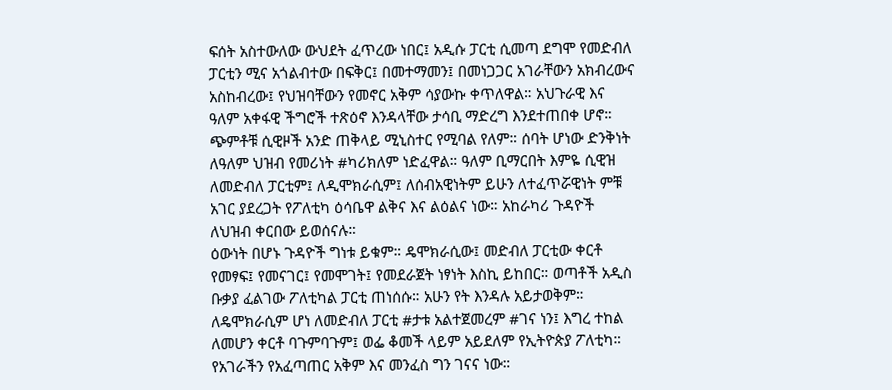ፍሰት አስተውለው ውህደት ፈጥረው ነበር፤ አዲሱ ፓርቲ ሲመጣ ደግሞ የመድብለ ፓርቲን ሚና አጎልብተው በፍቅር፤ በመተማመን፤ በመነጋጋር አገራቸውን አክብረውና አስከብረው፤ የህዝባቸውን የመኖር አቅም ሳያውኩ ቀጥለዋል። አህጉራዊ እና ዓለም አቀፋዊ ችግሮች ተጽዕኖ እንዳላቸው ታሳቢ ማድረግ እንደተጠበቀ ሆኖ።
ጭምቶቹ ሲዊዞች አንድ ጠቅላይ ሚኒስተር የሚባል የለም። ሰባት ሆነው ድንቅነት ለዓለም ህዝብ የመሪነት #ካሪክለም ነድፈዋል። ዓለም ቢማርበት እምዬ ሲዊዝ ለመድብለ ፓርቲም፤ ለዲሞክራሲም፤ ለሰብአዊነትም ይሁን ለተፈጥሯዊነት ምቹ አገር ያደረጋት የፖለቲካ ዕሳቤዋ ልቅና እና ልዕልና ነው። አከራካሪ ጉዳዮች ለህዝብ ቀርበው ይወሰናሉ።
ዕውነት በሆኑ ጉዳዮች ግነቱ ይቁም። ዴሞክራሲው፤ መድብለ ፓርቲው ቀርቶ የመፃፍ፤ የመናገር፤ የመሞገት፤ የመደራጀት ነፃነት እስኪ ይከበር። ወጣቶች አዲስ ቡቃያ ፈልገው ፖለቲካል ፓርቲ ጠነሰሱ። አሁን የት እንዳሉ አይታወቅም። ለዴሞክራሲም ሆነ ለመድብለ ፓርቲ #ታቱ አልተጀመረም #ገና ነን፤ እግረ ተከል ለመሆን ቀርቶ ባጉምባጉም፤ ወፌ ቆመች ላይም አይደለም የኢትዮጵያ ፖለቲካ። የአገራችን የአፈጣጠር አቅም እና መንፈስ ግን ገናና ነው።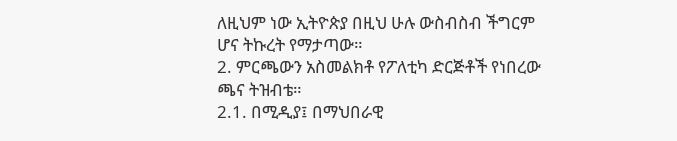ለዚህም ነው ኢትዮጵያ በዚህ ሁሉ ውስብስብ ችግርም ሆና ትኩረት የማታጣው።
2. ምርጫውን አስመልክቶ የፖለቲካ ድርጅቶች የነበረው ጫና ትዝብቴ።
2.1. በሚዲያ፤ በማህበራዊ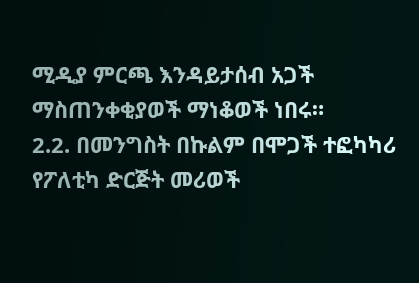ሚዲያ ምርጫ እንዳይታሰብ አጋች ማስጠንቀቂያወች ማነቆወች ነበሩ።
2.2. በመንግስት በኩልም በሞጋች ተፎካካሪ የፖለቲካ ድርጅት መሪወች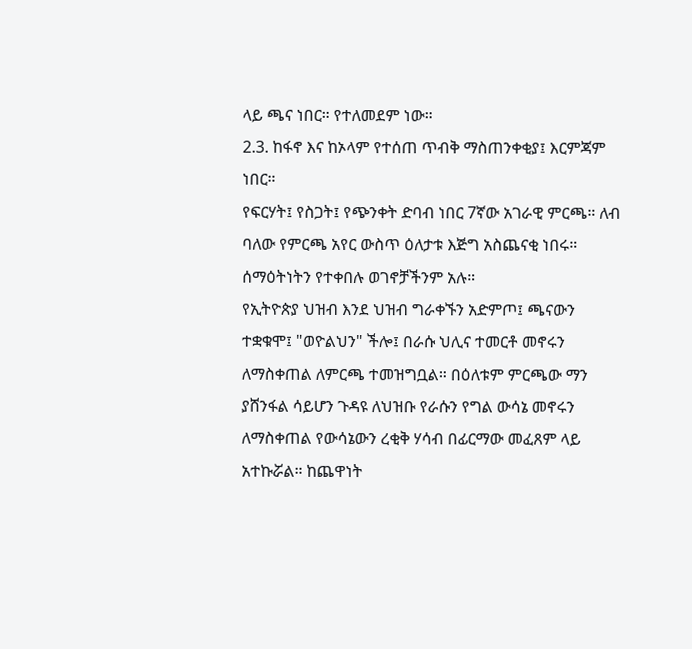ላይ ጫና ነበር። የተለመደም ነው።
2.3. ከፋኖ እና ከኦላም የተሰጠ ጥብቅ ማስጠንቀቂያ፤ እርምጃም ነበር።
የፍርሃት፤ የስጋት፤ የጭንቀት ድባብ ነበር 7ኛው አገራዊ ምርጫ። ለብ ባለው የምርጫ አየር ውስጥ ዕለታቱ እጅግ አስጨናቂ ነበሩ። ሰማዕትነትን የተቀበሉ ወገኖቻችንም አሉ።
የኢትዮጵያ ህዝብ እንደ ህዝብ ግራቀኙን አድምጦ፤ ጫናውን ተቋቁሞ፤ "ወዮልህን" ችሎ፤ በራሱ ህሊና ተመርቶ መኖሩን ለማስቀጠል ለምርጫ ተመዝግቧል። በዕለቱም ምርጫው ማን ያሸንፋል ሳይሆን ጉዳዩ ለህዝቡ የራሱን የግል ውሳኔ መኖሩን ለማስቀጠል የውሳኔውን ረቂቅ ሃሳብ በፊርማው መፈጸም ላይ አተኩሯል። ከጨዋነት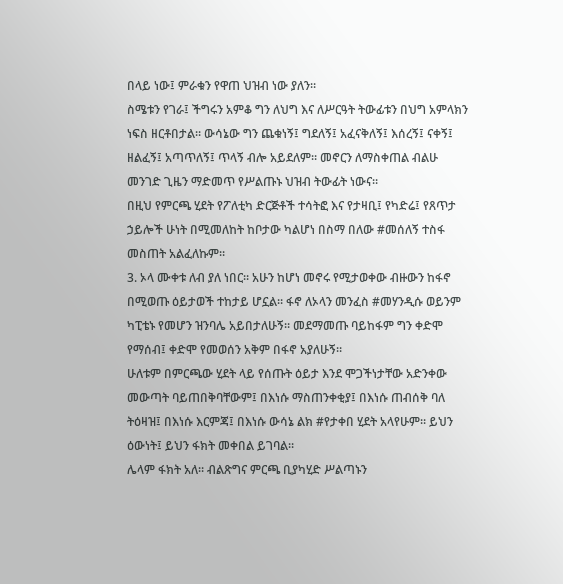በላይ ነው፤ ምራቁን የዋጠ ህዝብ ነው ያለን።
ስሜቱን የገራ፤ ችግሩን አምቆ ግን ለህግ እና ለሥርዓት ትውፊቱን በህግ አምላክን ነፍስ ዘርቶበታል። ውሳኔው ግን ጨቁነኝ፤ ግደለኝ፤ አፈናቅለኝ፤ እሰረኝ፤ ናቀኝ፤ ዘልፈኝ፤ አጣጥለኝ፤ ጥላኝ ብሎ አይደለም። መኖርን ለማስቀጠል ብልሁ መንገድ ጊዜን ማድመጥ የሥልጡኑ ህዝብ ትውፊት ነውና።
በዚህ የምርጫ ሂደት የፖለቲካ ድርጅቶች ተሳትፎ እና የታዛቢ፤ የካድሬ፤ የጸጥታ ኃይሎች ሁነት በሚመለከት ከቦታው ካልሆነ በስማ በለው #መሰለኝ ተስፋ መስጠት አልፈለኩም።
3. ኦላ ሙቀቱ ለብ ያለ ነበር። አሁን ከሆነ መኖሩ የሚታወቀው ብዙውን ከፋኖ በሚወጡ ዕይታወች ተከታይ ሆኗል። ፋኖ ለኦላን መንፈስ #መሃንዲሱ ወይንም ካፒቴኑ የመሆን ዝንባሌ አይበታለሁኝ። መደማመጡ ባይከፋም ግን ቀድሞ የማሰብ፤ ቀድሞ የመወሰን አቅም በፋኖ አያለሁኝ።
ሁለቱም በምርጫው ሂደት ላይ የሰጡት ዕይታ እንደ ሞጋችነታቸው አድንቀው መውጣት ባይጠበቅባቸውም፤ በእነሱ ማስጠንቀቂያ፤ በእነሱ ጠብሰቅ ባለ ትዕዛዝ፤ በእነሱ እርምጃ፤ በእነሱ ውሳኔ ልክ #የታቀበ ሂደት አላየሁም። ይህን ዕውነት፤ ይህን ፋክት መቀበል ይገባል።
ሌላም ፋክት አለ። ብልጽግና ምርጫ ቢያካሂድ ሥልጣኑን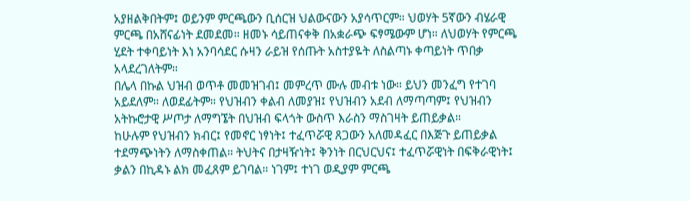አያዘልቅበትም፤ ወይንም ምርጫውን ቢሰርዝ ህልውናውን አያሳጥርም። ህወሃት 5ኛውን ብሄራዊ ምርጫ በአሸናፊነት ደመደመ። ዘመኑ ሳይጠናቀቅ በአቋራጭ ፍፃሜውም ሆነ። ለህወሃት የምርጫ ሂደት ተቀባይነት እነ አንባሳደር ሱዛን ራይዝ የሰጡት አስተያዬት ለስልጣኑ ቀጣይነት ጥበቃ አላደረገለትም።
በሌላ በኩል ህዝብ ወጥቶ መመዝገብ፤ መምረጥ ሙሉ መብቱ ነው። ይህን መንፈግ የተገባ አይደለም። ለወደፊትም። የህዝብን ቀልብ ለመያዝ፤ የህዝብን አደብ ለማጣጣም፤ የህዝብን አትኩሮታዊ ሥጦታ ለማግኜት በህዝብ ፍላጎት ውስጥ እራስን ማስገዛት ይጠይቃል።
ከሁሉም የህዝብን ክብር፤ የመኖር ነፃነት፤ ተፈጥሯዊ ጸጋውን አለመዳፈር በእጅጉ ይጠይቃል ተደማጭነትን ለማስቀጠል። ትህትና በታዛዥነት፤ ቅንነት በርህርህና፤ ተፈጥሯዊነት በፍቅራዊነት፤ ቃልን በኪዳኑ ልክ መፈጸም ይገባል። ነገም፤ ተነገ ወዲያም ምርጫ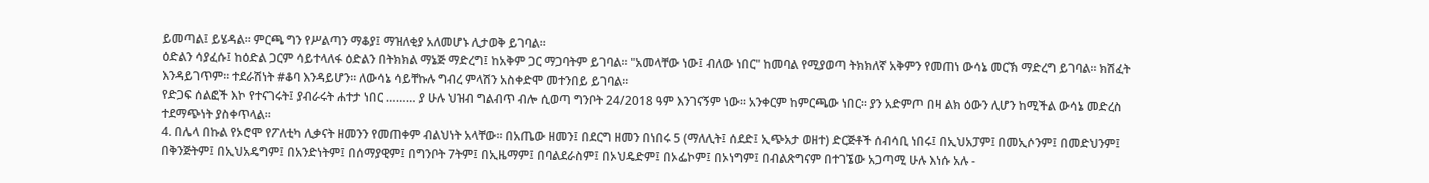ይመጣል፤ ይሄዳል። ምርጫ ግን የሥልጣን ማቆያ፤ ማዝለቂያ አለመሆኑ ሊታወቅ ይገባል።
ዕድልን ሳያፈሱ፤ ከዕድል ጋርም ሳይተላለፋ ዕድልን በትክክል ማኔጅ ማድረግ፤ ከአቅም ጋር ማጋባትም ይገባል። "አመላቸው ነው፤ ብለው ነበር" ከመባል የሚያወጣ ትክክለኛ አቅምን የመጠነ ውሳኔ መርኽ ማድረግ ይገባል። ክሽፈት እንዳይገጥም። ተደራሽነት #ቆባ እንዳይሆን። ለውሳኔ ሳይቸኩሉ ግብረ ምላሽን አስቀድሞ መተንበይ ይገባል።
የድጋፍ ሰልፎች እኮ የተናገሩት፤ ያብራሩት ሐተታ ነበር ……… ያ ሁሉ ህዝብ ግልብጥ ብሎ ሲወጣ ግንቦት 24/2018 ዓም እንገናኝም ነው። አንቀርም ከምርጫው ነበር። ያን አድምጦ በዛ ልክ ዕውን ሊሆን ከሚችል ውሳኔ መድረስ ተደማጭነት ያስቀጥላል።
4. በሌላ በኩል የኦሮሞ የፖለቲካ ሊቃናት ዘመንን የመጠቀም ብልህነት አላቸው። በአጤው ዘመን፤ በደርግ ዘመን በነበሩ 5 (ማለሊት፤ ሰደድ፤ ኢጭአታ ወዘተ) ድርጅቶች ሰብሳቢ ነበሩ፤ በኢህአፓም፤ በመኢሶንም፤ በመድህንም፤ በቅንጅትም፤ በኢህአዴግም፤ በአንድነትም፤ በሰማያዊም፤ በግንቦት 7ትም፤ በኢዜማም፤ በባልደራስም፤ በኦህዴድም፤ በኦፌኮም፤ በኦነግም፤ በብልጽግናም በተገኜው አጋጣሚ ሁሉ እነሱ አሉ -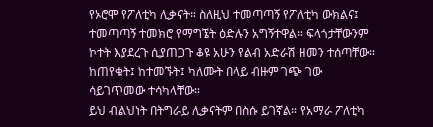የኦሮሞ የፖለቲካ ሊቃናት። ስለዚህ ተመጣጣኝ የፖለቲካ ውክልና፤ ተመጣጣኝ ተመክሮ የማግኜት ዕድሉን አግኝተዋል። ፍላጎታቸውንም ኮተት እያደረጉ ሲያጠጋጉ ቆዩ አሁን የልብ አድራሽ ዘመን ተሰጣቸው። ከጠየቁት፤ ከተመኙት፤ ካለሙት በላይ ብዙም ገጭ ገው ሳይገጥመው ተሳካላቸው።
ይህ ብልህነት በትግራይ ሊቃናትም በስሱ ይገኛል። የአማራ ፖለቲካ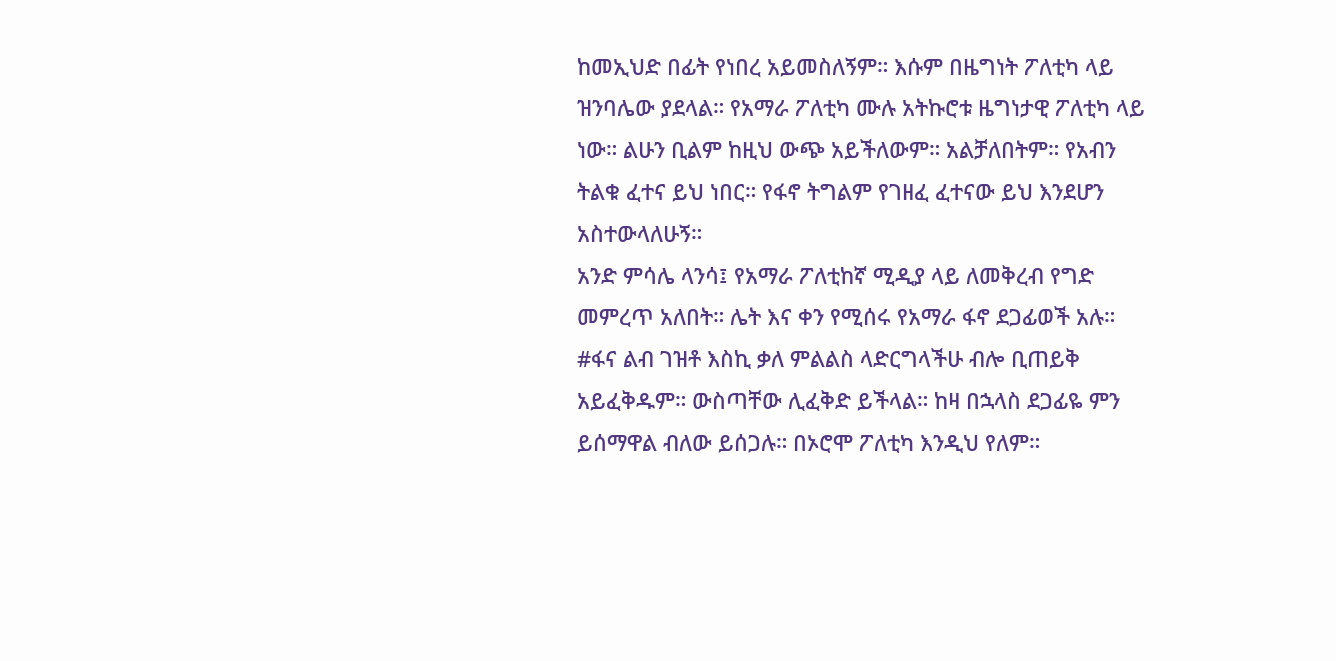ከመኢህድ በፊት የነበረ አይመስለኝም። እሱም በዜግነት ፖለቲካ ላይ ዝንባሌው ያደላል። የአማራ ፖለቲካ ሙሉ አትኩሮቱ ዜግነታዊ ፖለቲካ ላይ ነው። ልሁን ቢልም ከዚህ ውጭ አይችለውም። አልቻለበትም። የአብን ትልቁ ፈተና ይህ ነበር። የፋኖ ትግልም የገዘፈ ፈተናው ይህ እንደሆን አስተውላለሁኝ።
አንድ ምሳሌ ላንሳ፤ የአማራ ፖለቲከኛ ሚዲያ ላይ ለመቅረብ የግድ መምረጥ አለበት። ሌት እና ቀን የሚሰሩ የአማራ ፋኖ ደጋፊወች አሉ። #ፋና ልብ ገዝቶ እስኪ ቃለ ምልልስ ላድርግላችሁ ብሎ ቢጠይቅ አይፈቅዱም። ውስጣቸው ሊፈቅድ ይችላል። ከዛ በኋላስ ደጋፊዬ ምን ይሰማዋል ብለው ይሰጋሉ። በኦሮሞ ፖለቲካ እንዲህ የለም።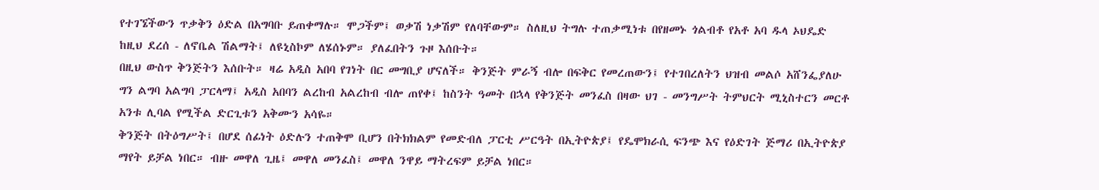የተገኜችውን ጥቃቅን ዕድል በአግባቡ ይጠቀማሉ። ሞጋችም፤ ወቃሽ ነቃሽም የለባቸውም። ስለዚህ ትግሉ ተጠቃሚነቱ በየዘመኑ ጎልብቶ የአቶ አባ ዱላ ኦህዴድ ከዚህ ደረሰ - ለኖቤል ሽልማት፤ ለዩኒስኮም ለሄሰኑም። ያለፈበትን ጉዞ እሰቡት።
በዚህ ውስጥ ቅንጅትን እሰቡት። ዛሬ አዲስ አበባ የገነት በር መግቢያ ሆናለች። ቅንጅት ምራኝ ብሎ በፍቅር የመረጠውን፤ የተገበረለትን ህዝብ መልሶ አሸንፌያለሁ ግን ልግባ አልግባ ፓርላማ፤ አዲስ አበባን ልረከብ አልረከብ ብሎ ጠየቀ፤ ከስንት ዓመት በኋላ የቅንጅት መንፈስ በዛው ህገ - መንግሥት ትምህርት ሚኒስተርን መርቶ አንቱ ሊባል የሚችል ድርጊቱን አቅሙን አሳዬ።
ቅንጅት በትዕግሥት፤ በሆደ ሰፊነት ዕድሉን ተጠቅሞ ቢሆን በትክክልም የመድብለ ፓርቲ ሥርዓት በኢትዮጵያ፤ የዴሞክራሲ ፍንጭ እና የዕድገት ጅማሪ በኢትዮጵያ ማየት ይቻል ነበር። ብዙ መዋለ ጊዜ፤ መዋለ መንፈስ፤ መዋለ ንዋይ ማትረፍም ይቻል ነበር።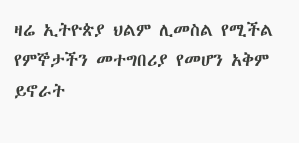ዛሬ ኢትዮጵያ ህልም ሊመስል የሚችል የምኞታችን መተግበሪያ የመሆን አቅም ይኖራት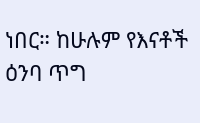ነበር። ከሁሉም የእናቶች ዕንባ ጥግ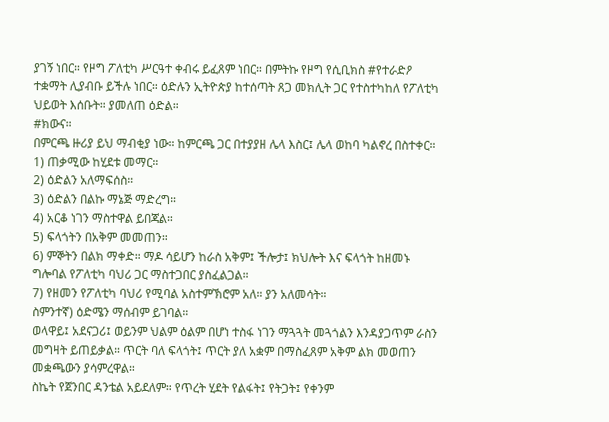ያገኝ ነበር። የዞግ ፖለቲካ ሥርዓተ ቀብሩ ይፈጸም ነበር። በምትኩ የዞግ የሲቢክስ #የተራድዖ ተቋማት ሊያብቡ ይችሉ ነበር። ዕድሉን ኢትዮጵያ ከተሰጣት ጸጋ መክሊት ጋር የተስተካከለ የፖለቲካ ህይወት እሰቡት። ያመለጠ ዕድል።
#ክውና።
በምርጫ ዙሪያ ይህ ማብቂያ ነው። ከምርጫ ጋር በተያያዘ ሌላ እስር፤ ሌላ ወከባ ካልኖረ በስተቀር።
1) ጠቃሚው ከሂደቱ መማር።
2) ዕድልን አለማፍሰስ።
3) ዕድልን በልኩ ማኔጅ ማድረግ።
4) አርቆ ነገን ማስተዋል ይበጃል።
5) ፍላጎትን በአቅም መመጠን።
6) ምኞትን በልክ ማቀድ። ማዶ ሳይሆን ከራስ አቅም፤ ችሎታ፤ ክህሎት እና ፍላጎት ከዘመኑ ግሎባል የፖለቲካ ባህሪ ጋር ማስተጋበር ያስፈልጋል።
7) የዘመን የፖለቲካ ባህሪ የሚባል አስተምኽሮም አለ። ያን አለመሳት።
ስምንተኛ) ዕድሜን ማሰብም ይገባል።
ወላዋይ፤ አደናጋሪ፤ ወይንም ህልም ዕልም በሆነ ተስፋ ነገን ማጓጓት መጓጎልን እንዳያጋጥም ራስን መግዛት ይጠይቃል። ጥርት ባለ ፍላጎት፤ ጥርት ያለ አቋም በማስፈጸም አቅም ልክ መወጠን መቋጫውን ያሳምረዋል።
ስኬት የጀንበር ዳንቴል አይደለም። የጥረት ሂደት የልፋት፤ የትጋት፤ የቀንም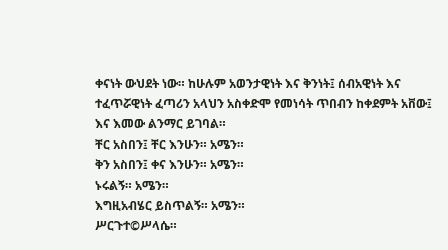ቀናነት ውህደት ነው። ከሁሉም አወንታዊነት እና ቅንነት፤ ሰብአዊነት እና ተፈጥሯዊነት ፈጣሪን አላህን አስቀድሞ የመነሳት ጥበብን ከቀደምት አቨው፤ እና እመው ልንማር ይገባል።
ቸር አስበን፤ ቸር እንሁን። አሜን።
ቅን አስበን፤ ቀና እንሁን። አሜን።
ኑሩልኝ። አሜን።
እግዚአብሄር ይስጥልኝ። አሜን።
ሥርጉተ©ሥላሴ።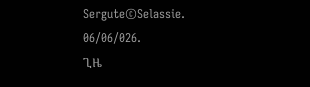Sergute©Selassie.
06/06/026.
ጊዜ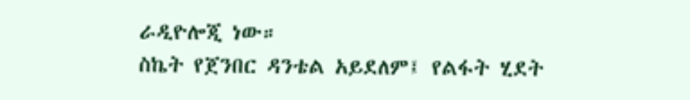ራዲዮሎጂ ነው።
ስኬት የጀንበር ዳንቴል አይደለም፤ የልፋት ሂደት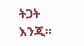ትጋት እንጂ።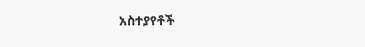አስተያየቶች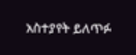አስተያየት ይለጥፉ